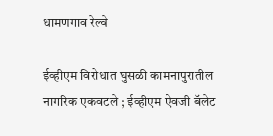धामणगाव रेल्वे

ईव्हीएम विरोधात घुसळी कामनापुरातील नागरिक एकवटले ; ईव्हीएम ऐवजी बॅलेट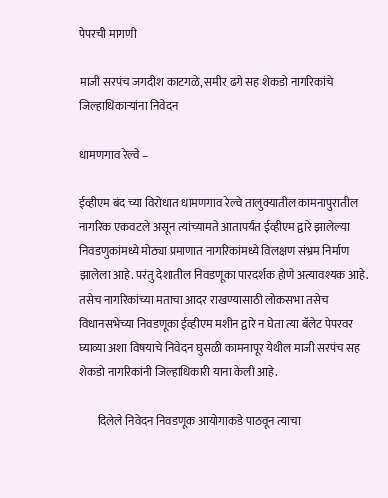पेपरची मागणी

माजी सरपंच जगदीश काटगळे, समीर ढगे सह शेकडो नागरिकांचे जिल्हाधिकाऱ्यांना निवेदन

धामणगाव रेल्वे –

ईव्हीएम बंद च्या विरोधात धामणगाव रेल्वे तालुक्यातील कामनापुरातील नागरिक एकवटले असून त्यांच्यामते आतापर्यंत ईव्हीएम द्वारे झालेल्या निवडणुकांमध्ये मोठ्या प्रमाणात नागरिकांमध्ये विलक्षण संभ्रम निर्माण झालेला आहे. परंतु देशातील निवडणूका पारदर्शक होणे अत्यावश्यक आहे. तसेच नागरिकांच्या मताचा आदर राखण्यासाठी लोकसभा तसेच विधानसभेच्या निवडणूका ईव्हीएम मशीन द्वारे न घेता त्या बॅलेट पेपरवर घ्याव्या अशा विषयाचे निवेदन घुसळी कामनापूर येथील माजी सरपंच सह शेकडो नागरिकांनी जिल्हाधिकारी याना केली आहे.

        दिलेले निवेदन निवडणूक आयोगाकडे पाठवून त्याचा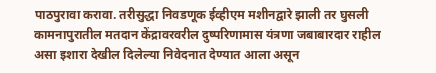पाठपुरावा करावा. तरीसुद्धा निवडणूक ईव्हीएम मशीनद्वारे झाली तर घुसली कामनापुरातील मतदान केंद्रावरवरील दुष्परिणामास यंत्रणा जबाबारदार राहील असा इशारा देखील दिलेल्या निवेदनात देण्यात आला असून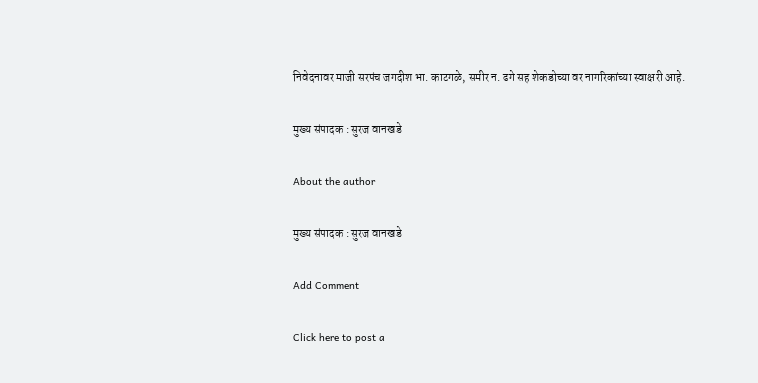निवेदनावर माजी सरपंच जगदीश भा. काटगळे, समीर न. ढगे सह शेकडोच्या वर नागरिकांच्या स्वाक्षरी आहे.

मुख्य संपादक : सुरज वानखडे

About the author

मुख्य संपादक : सुरज वानखडे

Add Comment

Click here to post a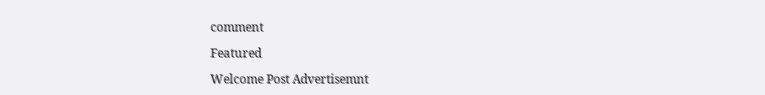comment

Featured

Welcome Post Advertisemnt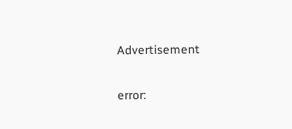Advertisement

error: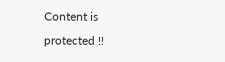Content is protected !!